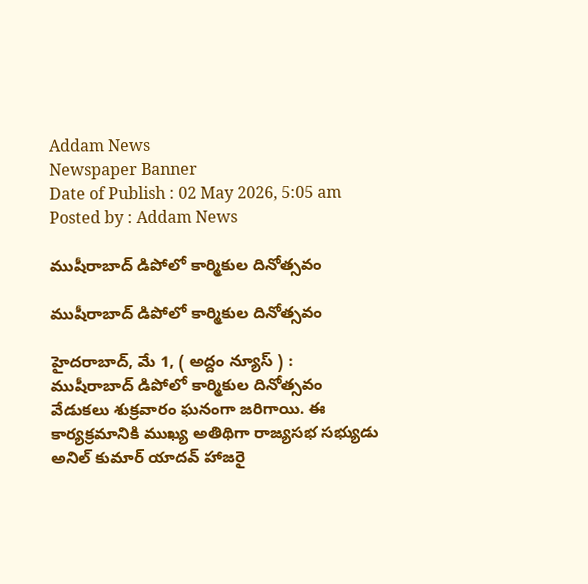Addam News
Newspaper Banner
Date of Publish : 02 May 2026, 5:05 am Posted by : Addam News

ముషీరాబాద్ డిపోలో కార్మికుల దినోత్సవం

ముషీరాబాద్ డిపోలో కార్మికుల దినోత్సవం

హైదరాబాద్, మే 1, ( అద్దం న్యూస్ ) :  ముషీరాబాద్ డిపోలో కార్మికుల దినోత్సవం వేడుక‌లు శుక్ర‌వారం ఘ‌నంగా జ‌రిగాయి. ఈ కార్య‌క్ర‌మానికి ముఖ్య అతిథిగా రాజ్య‌స‌భ స‌భ్యుడు అనిల్ కుమార్ యాద‌వ్ హాజ‌రై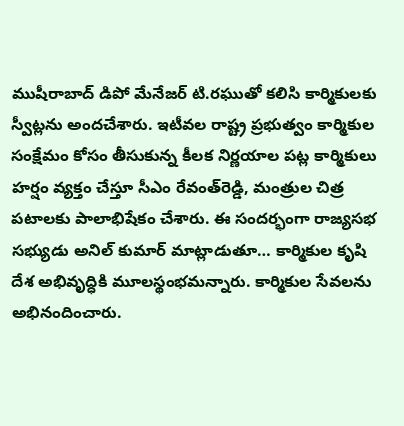ముషీరాబాద్ డిపో మేనేజ‌ర్ టి.ర‌ఘుతో క‌లిసి కార్మికుల‌కు స్వీట్లను అంద‌చేశారు. ఇటీవల రాష్ట్ర ప్రభుత్వం కార్మికుల సంక్షేమం కోసం తీసుకున్న కీలక నిర్ణయాల పట్ల కార్మికులు హర్షం వ్యక్తం చేస్తూ సీఎం రేవంత్‌రెడ్డి, మంత్రుల చిత్ర ప‌టాల‌కు పాలాభిషేకం చేశారు. ఈ సంద‌ర్భంగా రాజ్య‌స‌భ స‌భ్యుడు అనిల్ కుమార్ మాట్లాడుతూ… కార్మికుల కృషి దేశ అభివృద్ధికి మూలస్థంభమన్నారు. కార్మికుల సేవలను అభినందించారు.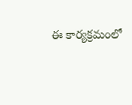ఈ కార్య‌క్ర‌మంలో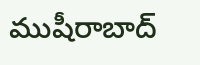ముషీరాబాద్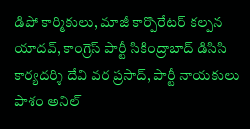డిపో కార్మికులు, మాజీ కార్పొరేట‌ర్ క‌ల్ప‌న యాద‌వ్‌, కాంగ్రెస్ పార్టీ సికింద్రాబాద్ డిసిసి కార్య‌ద‌ర్శి దేవి వ‌ర ప్ర‌సాద్‌, పార్టీ నాయ‌కులు పాశం అనిల్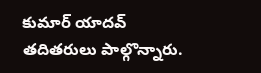కుమార్ యాద‌వ్ త‌దిత‌రులు పాల్గొన్నారు.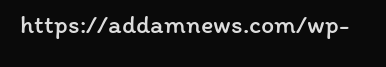https://addamnews.com/wp-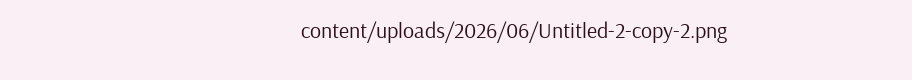content/uploads/2026/06/Untitled-2-copy-2.png